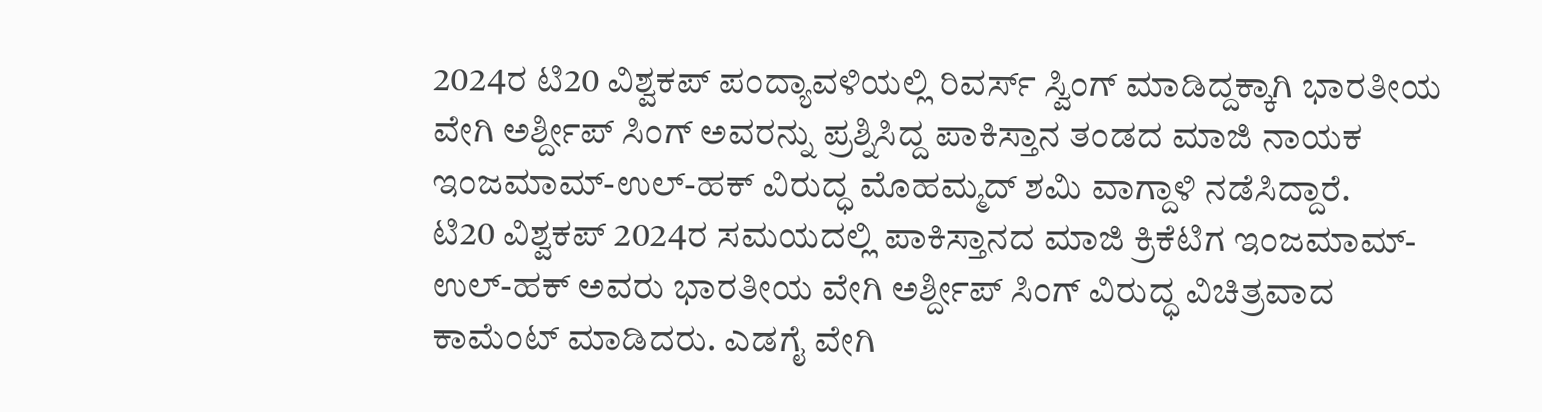2024ರ ಟಿ20 ವಿಶ್ವಕಪ್ ಪಂದ್ಯಾವಳಿಯಲ್ಲಿ ರಿವರ್ಸ್ ಸ್ವಿಂಗ್ ಮಾಡಿದ್ದಕ್ಕಾಗಿ ಭಾರತೀಯ ವೇಗಿ ಅರ್ಶ್ದೀಪ್ ಸಿಂಗ್ ಅವರನ್ನು ಪ್ರಶ್ನಿಸಿದ್ದ ಪಾಕಿಸ್ತಾನ ತಂಡದ ಮಾಜಿ ನಾಯಕ ಇಂಜಮಾಮ್-ಉಲ್-ಹಕ್ ವಿರುದ್ಧ ಮೊಹಮ್ಮದ್ ಶಮಿ ವಾಗ್ದಾಳಿ ನಡೆಸಿದ್ದಾರೆ.
ಟಿ20 ವಿಶ್ವಕಪ್ 2024ರ ಸಮಯದಲ್ಲಿ ಪಾಕಿಸ್ತಾನದ ಮಾಜಿ ಕ್ರಿಕೆಟಿಗ ಇಂಜಮಾಮ್-ಉಲ್-ಹಕ್ ಅವರು ಭಾರತೀಯ ವೇಗಿ ಅರ್ಶ್ದೀಪ್ ಸಿಂಗ್ ವಿರುದ್ಧ ವಿಚಿತ್ರವಾದ ಕಾಮೆಂಟ್ ಮಾಡಿದರು. ಎಡಗೈ ವೇಗಿ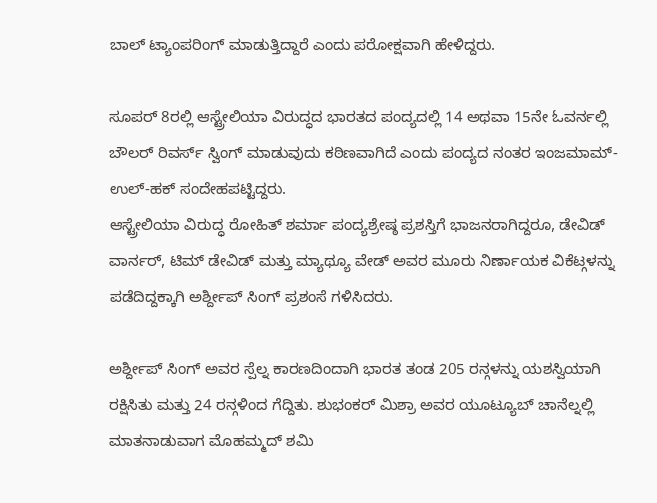ಬಾಲ್ ಟ್ಯಾಂಪರಿಂಗ್ ಮಾಡುತ್ತಿದ್ದಾರೆ ಎಂದು ಪರೋಕ್ಷವಾಗಿ ಹೇಳಿದ್ದರು.

ಸೂಪರ್ 8ರಲ್ಲಿ ಆಸ್ಟ್ರೇಲಿಯಾ ವಿರುದ್ಧದ ಭಾರತದ ಪಂದ್ಯದಲ್ಲಿ 14 ಅಥವಾ 15ನೇ ಓವರ್ನಲ್ಲಿ ಬೌಲರ್ ರಿವರ್ಸ್ ಸ್ವಿಂಗ್ ಮಾಡುವುದು ಕಠಿಣವಾಗಿದೆ ಎಂದು ಪಂದ್ಯದ ನಂತರ ಇಂಜಮಾಮ್-ಉಲ್-ಹಕ್ ಸಂದೇಹಪಟ್ಟಿದ್ದರು.
ಆಸ್ಟ್ರೇಲಿಯಾ ವಿರುದ್ಧ ರೋಹಿತ್ ಶರ್ಮಾ ಪಂದ್ಯಶ್ರೇಷ್ಠ ಪ್ರಶಸ್ತಿಗೆ ಭಾಜನರಾಗಿದ್ದರೂ, ಡೇವಿಡ್ ವಾರ್ನರ್, ಟಿಮ್ ಡೇವಿಡ್ ಮತ್ತು ಮ್ಯಾಥ್ಯೂ ವೇಡ್ ಅವರ ಮೂರು ನಿರ್ಣಾಯಕ ವಿಕೆಟ್ಗಳನ್ನು ಪಡೆದಿದ್ದಕ್ಕಾಗಿ ಅರ್ಶ್ದೀಪ್ ಸಿಂಗ್ ಪ್ರಶಂಸೆ ಗಳಿಸಿದರು.

ಅರ್ಶ್ದೀಪ್ ಸಿಂಗ್ ಅವರ ಸ್ಪೆಲ್ನ ಕಾರಣದಿಂದಾಗಿ ಭಾರತ ತಂಡ 205 ರನ್ಗಳನ್ನು ಯಶಸ್ವಿಯಾಗಿ ರಕ್ಷಿಸಿತು ಮತ್ತು 24 ರನ್ಗಳಿಂದ ಗೆದ್ದಿತು. ಶುಭಂಕರ್ ಮಿಶ್ರಾ ಅವರ ಯೂಟ್ಯೂಬ್ ಚಾನೆಲ್ನಲ್ಲಿ ಮಾತನಾಡುವಾಗ ಮೊಹಮ್ಮದ್ ಶಮಿ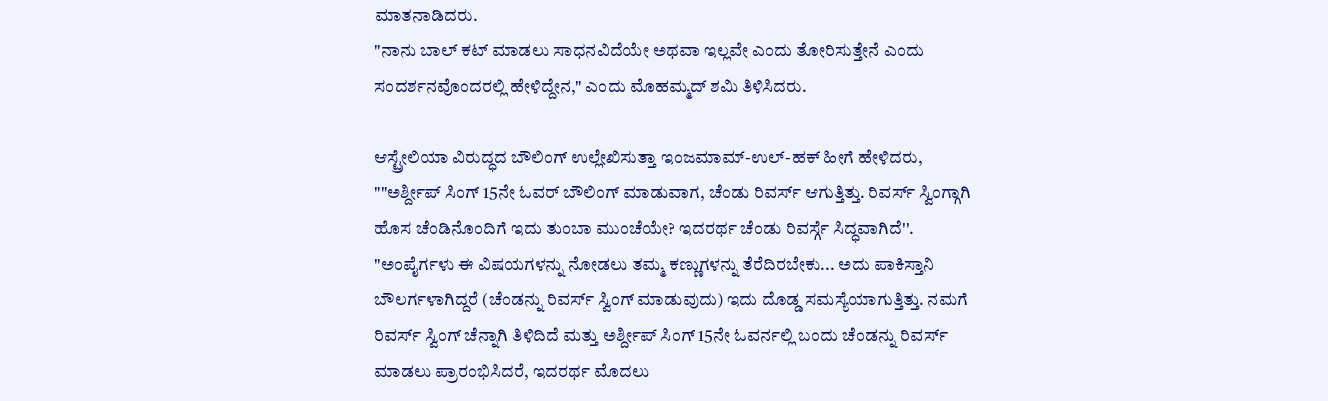ಮಾತನಾಡಿದರು.
"ನಾನು ಬಾಲ್ ಕಟ್ ಮಾಡಲು ಸಾಧನವಿದೆಯೇ ಅಥವಾ ಇಲ್ಲವೇ ಎಂದು ತೋರಿಸುತ್ತೇನೆ ಎಂದು ಸಂದರ್ಶನವೊಂದರಲ್ಲಿ ಹೇಳಿದ್ದೇನ," ಎಂದು ಮೊಹಮ್ಮದ್ ಶಮಿ ತಿಳಿಸಿದರು.

ಆಸ್ಟ್ರೇಲಿಯಾ ವಿರುದ್ಧದ ಬೌಲಿಂಗ್ ಉಲ್ಲೇಖಿಸುತ್ತಾ ಇಂಜಮಾಮ್-ಉಲ್-ಹಕ್ ಹೀಗೆ ಹೇಳಿದರು, ""ಅರ್ಶ್ದೀಪ್ ಸಿಂಗ್ 15ನೇ ಓವರ್ ಬೌಲಿಂಗ್ ಮಾಡುವಾಗ, ಚೆಂಡು ರಿವರ್ಸ್ ಆಗುತ್ತಿತ್ತು. ರಿವರ್ಸ್ ಸ್ವಿಂಗ್ಗಾಗಿ ಹೊಸ ಚೆಂಡಿನೊಂದಿಗೆ ಇದು ತುಂಬಾ ಮುಂಚೆಯೇ? ಇದರರ್ಥ ಚೆಂಡು ರಿವರ್ಸ್ಗೆ ಸಿದ್ಧವಾಗಿದೆ''.
"ಅಂಪೈರ್ಗಳು ಈ ವಿಷಯಗಳನ್ನು ನೋಡಲು ತಮ್ಮ ಕಣ್ಣುಗಳನ್ನು ತೆರೆದಿರಬೇಕು... ಅದು ಪಾಕಿಸ್ತಾನಿ ಬೌಲರ್ಗಳಾಗಿದ್ದರೆ (ಚೆಂಡನ್ನು ರಿವರ್ಸ್ ಸ್ವಿಂಗ್ ಮಾಡುವುದು) ಇದು ದೊಡ್ಡ ಸಮಸ್ಯೆಯಾಗುತ್ತಿತ್ತು. ನಮಗೆ ರಿವರ್ಸ್ ಸ್ವಿಂಗ್ ಚೆನ್ನಾಗಿ ತಿಳಿದಿದೆ ಮತ್ತು ಅರ್ಶ್ದೀಪ್ ಸಿಂಗ್ 15ನೇ ಓವರ್ನಲ್ಲಿ ಬಂದು ಚೆಂಡನ್ನು ರಿವರ್ಸ್ ಮಾಡಲು ಪ್ರಾರಂಭಿಸಿದರೆ, ಇದರರ್ಥ ಮೊದಲು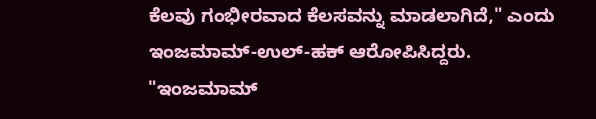ಕೆಲವು ಗಂಭೀರವಾದ ಕೆಲಸವನ್ನು ಮಾಡಲಾಗಿದೆ," ಎಂದು ಇಂಜಮಾಮ್-ಉಲ್-ಹಕ್ ಆರೋಪಿಸಿದ್ದರು.
"ಇಂಜಮಾಮ್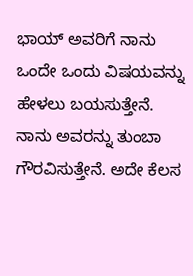ಭಾಯ್ ಅವರಿಗೆ ನಾನು ಒಂದೇ ಒಂದು ವಿಷಯವನ್ನು ಹೇಳಲು ಬಯಸುತ್ತೇನೆ. ನಾನು ಅವರನ್ನು ತುಂಬಾ ಗೌರವಿಸುತ್ತೇನೆ. ಅದೇ ಕೆಲಸ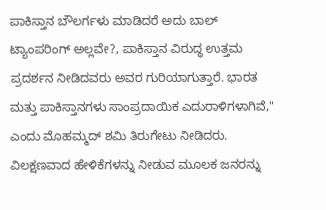ಪಾಕಿಸ್ತಾನ ಬೌಲರ್ಗಳು ಮಾಡಿದರೆ ಅದು ಬಾಲ್ ಟ್ಯಾಂಪರಿಂಗ್ ಅಲ್ಲವೇ?, ಪಾಕಿಸ್ತಾನ ವಿರುದ್ಧ ಉತ್ತಮ ಪ್ರದರ್ಶನ ನೀಡಿದವರು ಅವರ ಗುರಿಯಾಗುತ್ತಾರೆ. ಭಾರತ ಮತ್ತು ಪಾಕಿಸ್ತಾನಗಳು ಸಾಂಪ್ರದಾಯಿಕ ಎದುರಾಳಿಗಳಾಗಿವೆ," ಎಂದು ಮೊಹಮ್ಮದ್ ಶಮಿ ತಿರುಗೇಟು ನೀಡಿದರು.
ವಿಲಕ್ಷಣವಾದ ಹೇಳಿಕೆಗಳನ್ನು ನೀಡುವ ಮೂಲಕ ಜನರನ್ನು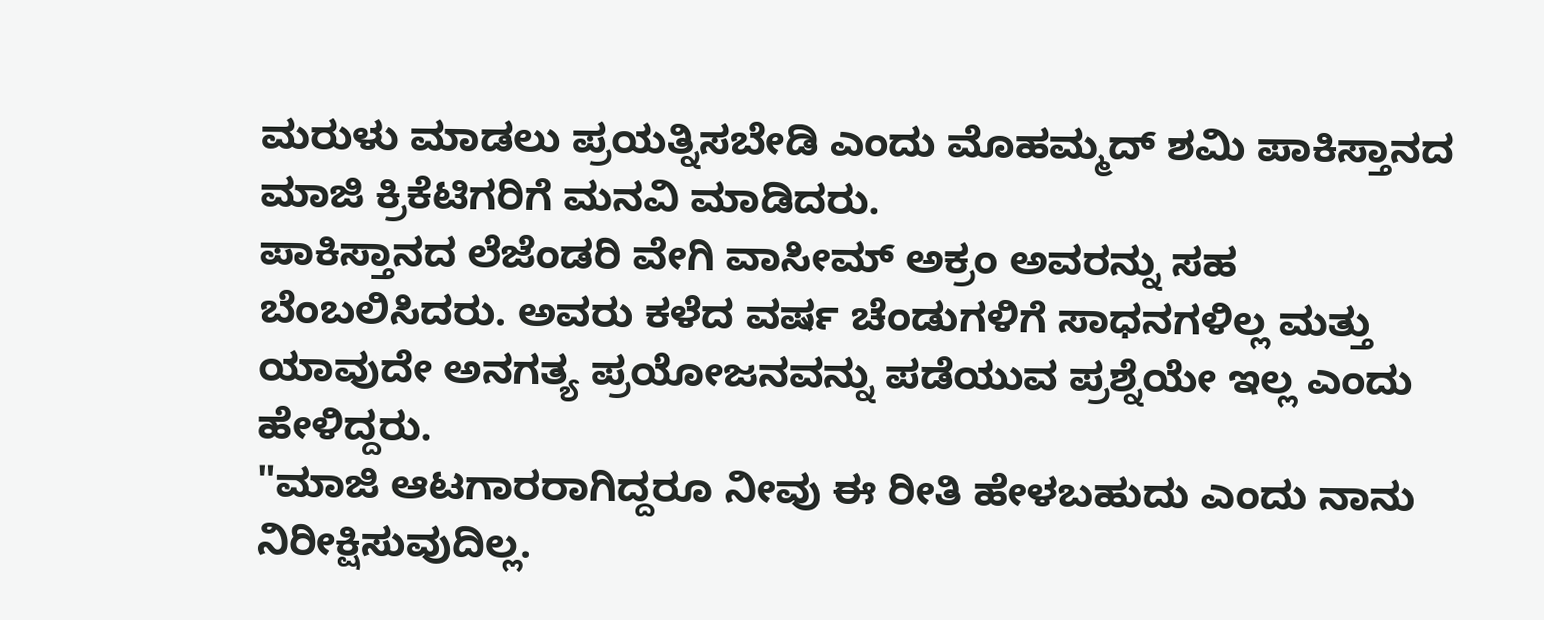ಮರುಳು ಮಾಡಲು ಪ್ರಯತ್ನಿಸಬೇಡಿ ಎಂದು ಮೊಹಮ್ಮದ್ ಶಮಿ ಪಾಕಿಸ್ತಾನದ ಮಾಜಿ ಕ್ರಿಕೆಟಿಗರಿಗೆ ಮನವಿ ಮಾಡಿದರು.
ಪಾಕಿಸ್ತಾನದ ಲೆಜೆಂಡರಿ ವೇಗಿ ವಾಸೀಮ್ ಅಕ್ರಂ ಅವರನ್ನು ಸಹ ಬೆಂಬಲಿಸಿದರು. ಅವರು ಕಳೆದ ವರ್ಷ ಚೆಂಡುಗಳಿಗೆ ಸಾಧನಗಳಿಲ್ಲ ಮತ್ತು ಯಾವುದೇ ಅನಗತ್ಯ ಪ್ರಯೋಜನವನ್ನು ಪಡೆಯುವ ಪ್ರಶ್ನೆಯೇ ಇಲ್ಲ ಎಂದು ಹೇಳಿದ್ದರು.
"ಮಾಜಿ ಆಟಗಾರರಾಗಿದ್ದರೂ ನೀವು ಈ ರೀತಿ ಹೇಳಬಹುದು ಎಂದು ನಾನು ನಿರೀಕ್ಷಿಸುವುದಿಲ್ಲ.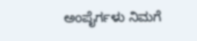ಅಂಪೈರ್ಗಳು ನಿಮಗೆ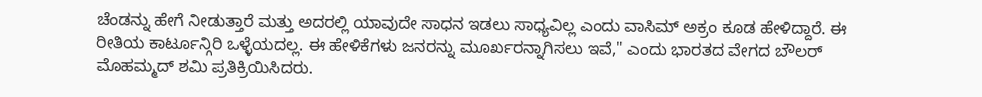ಚೆಂಡನ್ನು ಹೇಗೆ ನೀಡುತ್ತಾರೆ ಮತ್ತು ಅದರಲ್ಲಿ ಯಾವುದೇ ಸಾಧನ ಇಡಲು ಸಾಧ್ಯವಿಲ್ಲ ಎಂದು ವಾಸಿಮ್ ಅಕ್ರಂ ಕೂಡ ಹೇಳಿದ್ದಾರೆ. ಈ ರೀತಿಯ ಕಾರ್ಟೂನ್ಗಿರಿ ಒಳ್ಳೆಯದಲ್ಲ. ಈ ಹೇಳಿಕೆಗಳು ಜನರನ್ನು ಮೂರ್ಖರನ್ನಾಗಿಸಲು ಇವೆ," ಎಂದು ಭಾರತದ ವೇಗದ ಬೌಲರ್ ಮೊಹಮ್ಮದ್ ಶಮಿ ಪ್ರತಿಕ್ರಿಯಿಸಿದರು.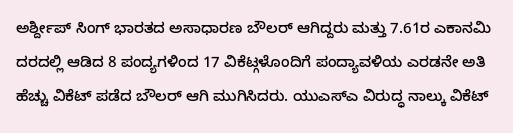ಅರ್ಶ್ದೀಪ್ ಸಿಂಗ್ ಭಾರತದ ಅಸಾಧಾರಣ ಬೌಲರ್ ಆಗಿದ್ದರು ಮತ್ತು 7.61ರ ಎಕಾನಮಿ ದರದಲ್ಲಿ ಆಡಿದ 8 ಪಂದ್ಯಗಳಿಂದ 17 ವಿಕೆಟ್ಗಳೊಂದಿಗೆ ಪಂದ್ಯಾವಳಿಯ ಎರಡನೇ ಅತಿ ಹೆಚ್ಚು ವಿಕೆಟ್ ಪಡೆದ ಬೌಲರ್ ಆಗಿ ಮುಗಿಸಿದರು. ಯುಎಸ್ಎ ವಿರುದ್ಧ ನಾಲ್ಕು ವಿಕೆಟ್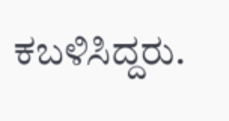ಕಬಳಿಸಿದ್ದರು.